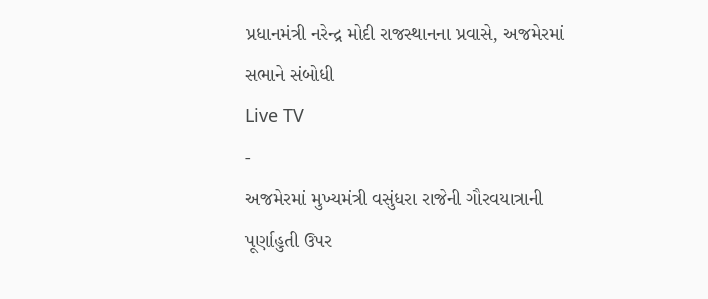પ્રધાનમંત્રી નરેન્દ્ર મોદી રાજસ્થાનના પ્રવાસે, અજમેરમાં સભાને સંબોધી
Live TV
-
અજમેરમાં મુખ્યમંત્રી વસુંધરા રાજેની ગૌરવયાત્રાની પૂર્ણાહુતી ઉપર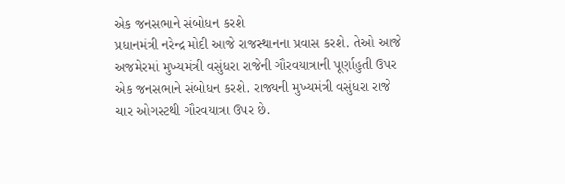એક જનસભાને સંબોધન કરશે
પ્રધાનમંત્રી નરેન્દ્ર મોદી આજે રાજસ્થાનના પ્રવાસ કરશે. તેઓ આજે અજમેરમાં મુખ્યમંત્રી વસુંધરા રાજેની ગૌરવયાત્રાની પૂર્ણાહુતી ઉપર એક જનસભાને સંબોધન કરશે. રાજ્યની મુખ્યમંત્રી વસુંધરા રાજે ચાર ઓગસ્ટથી ગૌરવયાત્રા ઉપર છે.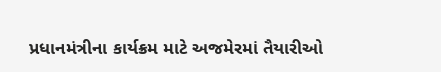પ્રધાનમંત્રીના કાર્યક્રમ માટે અજમેરમાં તૈયારીઓ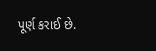પૂર્ણ કરાઈ છે.